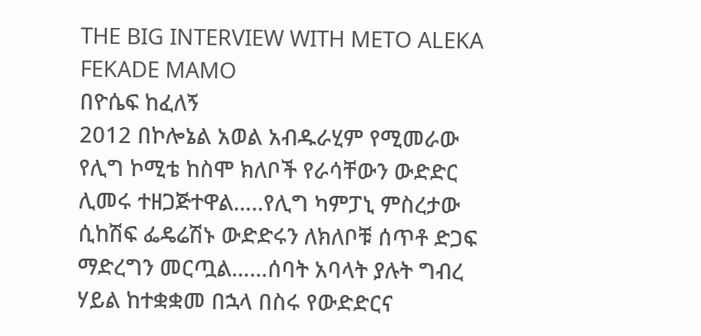THE BIG INTERVIEW WITH METO ALEKA FEKADE MAMO
በዮሴፍ ከፈለኝ
2012 በኮሎኔል አወል አብዱራሂም የሚመራው የሊግ ኮሚቴ ከስሞ ክለቦች የራሳቸውን ውድድር ሊመሩ ተዘጋጅተዋል…..የሊግ ካምፓኒ ምስረታው ሲከሽፍ ፌዴሬሽኑ ውድድሩን ለክለቦቹ ሰጥቶ ድጋፍ ማድረግን መርጧል……ሰባት አባላት ያሉት ግብረ ሃይል ከተቋቋመ በኋላ በስሩ የውድድርና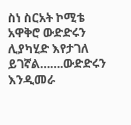ስነ ስርአት ኮሚቴ አዋቅሮ ውድድሩን ሊያካሂድ እየታገለ ይገኛል…….ውድድሩን እንዲመራ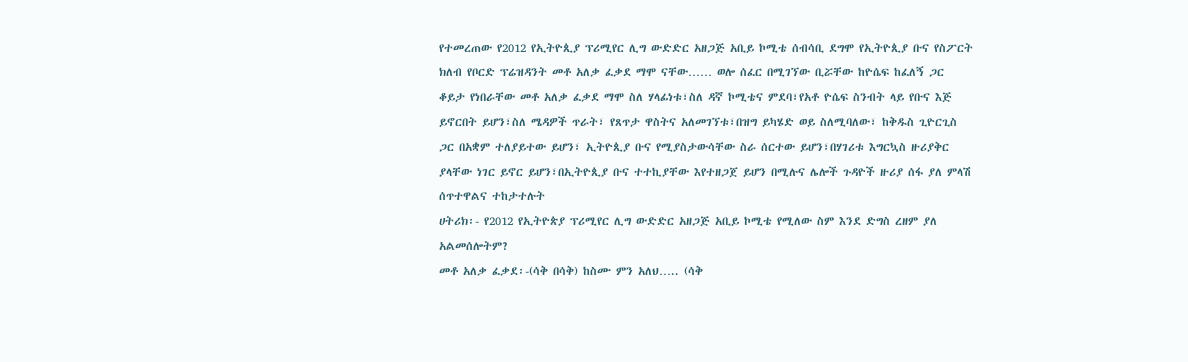የተመረጠው የ2012 የኢትዮጲያ ፕሪሚየር ሊግ ውድድር አዘጋጅ አቢይ ኮሚቴ ሰብሳቢ ደግሞ የኢትዮጲያ ቡና የስፖርት ክለብ የቦርድ ፕሬዝዳንት መቶ አለቃ ፈቃደ ማሞ ናቸው…… ወሎ ሰፈር በሚገኘው ቢሯቸው ከዮሴፍ ከፈለኝ ጋር ቆይታ የነበራቸው መቶ አለቃ ፈቃደ ማሞ ስለ ሃላፊነቱ፣ስለ ዳኛ ኮሚቴና ምደባ፣የአቶ ዮሴፍ ስንብት ላይ የቡና እጅ ይኖርበት ይሆን፣ስለ ሜዳዎች ጥራት፣ የጸጥታ ዋስትና አለመገኘቱ፣በዝግ ይካሄድ ወይ ስለሚባለው፣ ከቅዱስ ጊዮርጊስ ጋር በአቋም ተለያይተው ይሆን፣ ኢትዮጲያ ቡና የሚያስታውሳቸው ስራ ሰርተው ይሆን፣በሃገሪቱ እግርኳስ ዙሪያቅር ያላቸው ነገር ይኖር ይሆን፣በኢትዮጲያ ቡና ተተኪያቸው እየተዘጋጀ ይሆን በሚሉና ሌሎች ጉዳዮች ዙሪያ ሰፋ ያለ ምላሽ ሰጥተዋልና ተከታተሉት
ሀትሪክ፡- የ2012 የኢትዮጵያ ፕሪሚየር ሊግ ውድድር አዘጋጅ አቢይ ኮሚቴ የሚለው ስም እንደ ድግስ ረዘም ያለ አልመሰሎትም?
መቶ አለቃ ፈቃደ፡-(ሳቅ በሳቅ) ከስሙ ምን አለህ….. (ሳቅ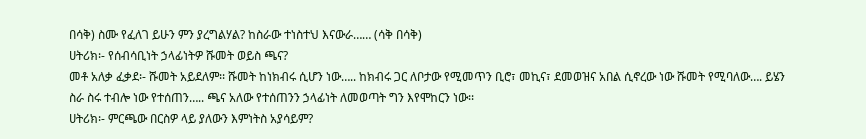በሳቅ) ስሙ የፈለገ ይሁን ምን ያረግልሃል? ከስራው ተነስተህ እናውራ…… (ሳቅ በሳቅ)
ሀትሪክ፡- የሰብሳቢነት ኃላፊነትዎ ሹመት ወይስ ጫና?
መቶ አለቃ ፈቃደ፡- ሹመት አይደለም፡፡ ሹመት ከነክብሩ ሲሆን ነው….. ከክብሩ ጋር ለቦታው የሚመጥን ቢሮ፣ መኪና፣ ደመወዝና አበል ሲኖረው ነው ሹመት የሚባለው…. ይሄን ስራ ስሩ ተብሎ ነው የተሰጠን….. ጫና አለው የተሰጠንን ኃላፊነት ለመወጣት ግን እየሞከርን ነው፡፡
ሀትሪክ፡- ምርጫው በርስዎ ላይ ያለውን እምነትስ አያሳይም?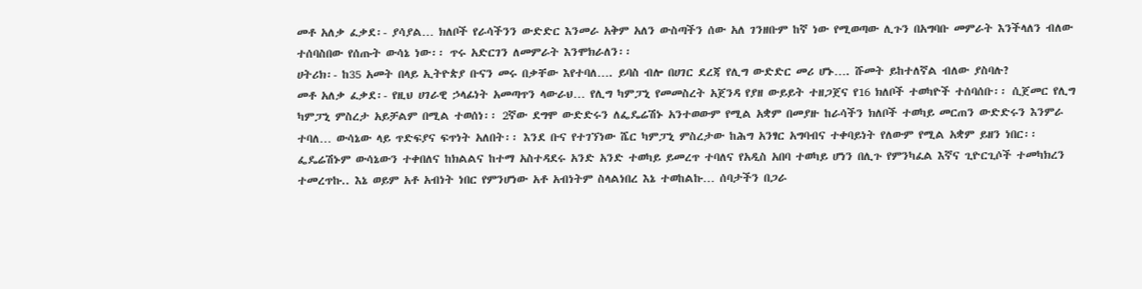መቶ አለቃ ፈቃደ፡- ያሳያል… ክለቦች የራሳችንን ውድድር እንመራ አቅም አለን ውስጣችን ሰው አለ ገንዘቡም ከኛ ነው የሚወጣው ሊጉን በአግባቡ መምራት እንችላለን ብለው ተሰባስበው የሰጡት ውሳኔ ነው፡፡ ጥሩ አድርገን ለመምራት እንሞክራለን፡፡
ሀትሪክ፡- ከ35 አመት በላይ ኢትዮጵያ ቡናን መሩ በቃቸው እየተባለ…. ይባስ ብሎ በሀገር ደረጃ የሊግ ውድድር መሪ ሆኑ…. ሹመት ይከተለኛል ብለው ያስባሉ?
መቶ አለቃ ፈቃደ፡- የዚህ ሀገራዊ ኃላፊነት አመጣጥን ላውራህ… የሊግ ካምፓኒ የመመስረት አጀንዳ የያዘ ውይይት ተዘጋጀና የ16 ክለቦች ተወካዮች ተሰባሰቡ፡፡ ሲጀመር የሊግ ካምፓኒ ምስረታ አይቻልም በሚል ተወሰነ፡፡ 2ኛው ደግሞ ውድድሩን ለፌዴሬሽኑ አንተወውም የሚል አቋም በመያዙ ከራሳችን ክለቦች ተወካይ መርጠን ውድድሩን እንምራ ተባለ… ውሳኔው ላይ ጥድፍያና ፍጥነት አለበት፡፡ እንደ ቡና የተገኘነው ሼር ካምፓኒ ምስረታው ከሕግ አንፃር አግባብና ተቀባይነት የለውም የሚል አቋም ይዘን ነበር፡፡ ፌዴሬሽኑም ውሳኔውን ተቀበለና ከክልልና ከተማ አስተዳደሩ አንድ አንድ ተወካይ ይመረጥ ተባለና የአዲስ አበባ ተወካይ ሆነን በሊጉ የምንካፈል እኛና ጊዮርጊሶች ተመካክረን ተመረጥኩ.. እኔ ወይም አቶ አብነት ነበር የምንሆነው አቶ አብነትም ስላልነበረ እኔ ተወከልኩ… ሰባታችን በጋራ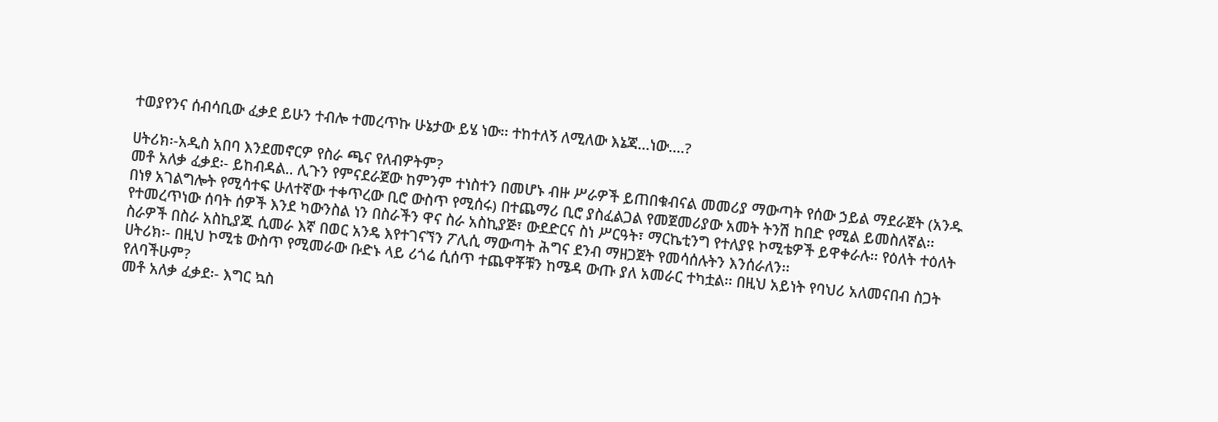ተወያየንና ሰብሳቢው ፈቃደ ይሁን ተብሎ ተመረጥኩ ሁኔታው ይሄ ነው፡፡ ተከተለኝ ለሚለው እኔጃ…ነው….?

ሀትሪክ፡-አዲስ አበባ እንደመኖርዎ የስራ ጫና የለብዎትም?
መቶ አለቃ ፈቃደ፡- ይከብዳል.. ሊጉን የምናደራጀው ከምንም ተነስተን በመሆኑ ብዙ ሥራዎች ይጠበቁብናል መመሪያ ማውጣት የሰው ኃይል ማደራጀት (አንዱ በነፃ አገልግሎት የሚሳተፍ ሁለተኛው ተቀጥረው ቢሮ ውስጥ የሚሰሩ) በተጨማሪ ቢሮ ያስፈልጋል የመጀመሪያው አመት ትንሽ ከበድ የሚል ይመስለኛል፡፡ የተመረጥነው ሰባት ሰዎች እንደ ካውንስል ነን በስራችን ዋና ስራ አስኪያጅ፣ ውደድርና ስነ ሥርዓት፣ ማርኬቲንግ የተለያዩ ኮሚቴዎች ይዋቀራሉ፡፡ የዕለት ተዕለት ስራዎች በስራ አስኪያጁ ሲመራ እኛ በወር አንዴ እየተገናኘን ፖሊሲ ማውጣት ሕግና ደንብ ማዘጋጀት የመሳሰሉትን እንሰራለን፡፡
ሀትሪክ፡- በዚህ ኮሚቴ ውስጥ የሚመራው ቡድኑ ላይ ሪጎሬ ሲሰጥ ተጨዋቾቹን ከሜዳ ውጡ ያለ አመራር ተካቷል፡፡ በዚህ አይነት የባህሪ አለመናበብ ስጋት የለባችሁም?
መቶ አለቃ ፈቃደ፡- እግር ኳስ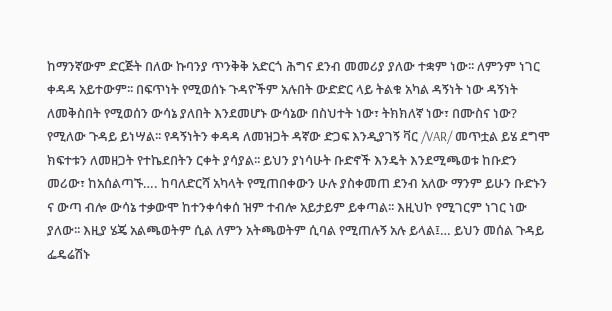ከማንኛውም ድርጅት በለው ኩባንያ ጥንቅቅ አድርጎ ሕግና ደንብ መመሪያ ያለው ተቋም ነው፡፡ ለምንም ነገር ቀዳዳ አይተውም፡፡ በፍጥነት የሚወሰኑ ጉዳዮችም አሉበት ውድድር ላይ ትልቁ አካል ዳኝነት ነው ዳኝነት ለመቅስበት የሚወሰን ውሳኔ ያለበት እንደመሆኑ ውሳኔው በስህተት ነው፣ ትክክለኛ ነው፣ በሙስና ነው? የሚለው ጉዳይ ይነሣል፡፡ የዳኝነትን ቀዳዳ ለመዝጋት ዳኛው ድጋፍ እንዲያገኝ ቫር /VAR/ መጥቷል ይሄ ደግሞ ክፍተቱን ለመዘጋት የተኬደበትን ርቀት ያሳያል፡፡ ይህን ያነሳሁት ቡድኖች እንዴት እንደሚጫወቱ ከቡድን መሪው፣ ከአሰልጣኙ…. ከባለድርሻ አካላት የሚጠበቀውን ሁሉ ያስቀመጠ ደንብ አለው ማንም ይሁን ቡድኑን ና ውጣ ብሎ ውሳኔ ተቃውሞ ከተንቀሳቀሰ ዝም ተብሎ አይታይም ይቀጣል፡፡ እዚህኮ የሚገርም ነገር ነው ያለው፡፡ እዚያ ሄጄ አልጫወትም ሲል ለምን አትጫወትም ሲባል የሚጠሉኝ አሉ ይላል፤… ይህን መሰል ጉዳይ ፌዴሬሽኑ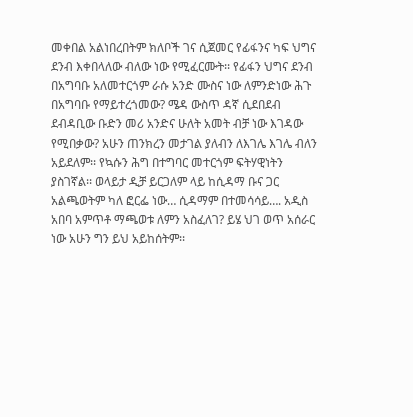መቀበል አልነበረበትም ክለቦች ገና ሲጀመር የፊፋንና ካፍ ህግና ደንብ እቀበላለው ብለው ነው የሚፈርሙት፡፡ የፊፋን ህግና ደንብ በአግባቡ አለመተርጎም ራሱ አንድ ሙስና ነው ለምንድነው ሕጉ በአግባቡ የማይተረጎመው? ሜዳ ውስጥ ዳኛ ሲደበደብ ደብዳቢው ቡድን መሪ አንድና ሁለት አመት ብቻ ነው እገዳው የሚበቃው? አሁን ጠንክረን መታገል ያለብን ለእገሌ እገሌ ብለን አይደለም፡፡ የኳሱን ሕግ በተግባር መተርጎም ፍትሃዊነትን ያስገኛል፡፡ ወላይታ ዲቻ ይርጋለም ላይ ከሲዳማ ቡና ጋር አልጫወትም ካለ ፎርፌ ነው… ሲዳማም በተመሳሳይ…. አዲስ አበባ አምጥቶ ማጫወቱ ለምን አስፈለገ? ይሄ ህገ ወጥ አሰራር ነው አሁን ግን ይህ አይከሰትም፡፡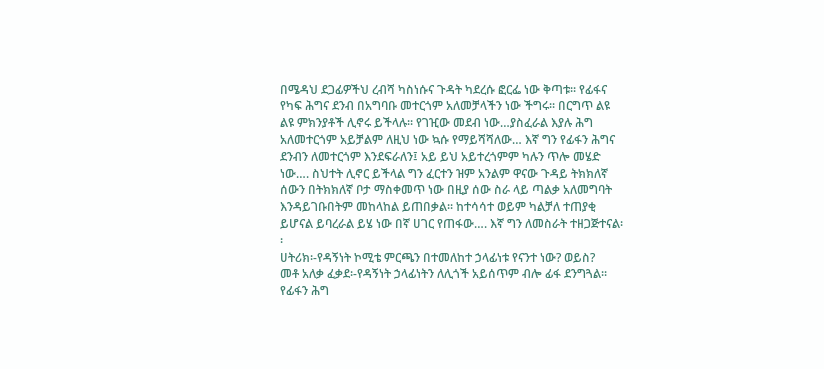በሜዳህ ደጋፊዎችህ ረብሻ ካስነሱና ጉዳት ካደረሱ ፎርፌ ነው ቅጣቱ፡፡ የፊፋና የካፍ ሕግና ደንብ በአግባቡ መተርጎም አለመቻላችን ነው ችግሩ፡፡ በርግጥ ልዩ ልዩ ምክንያቶች ሊኖሩ ይችላሉ፡፡ የገዢው መደብ ነው…ያስፈራል እያሉ ሕግ አለመተርጎም አይቻልም ለዚህ ነው ኳሱ የማይሻሻለው… እኛ ግን የፊፋን ሕግና ደንብን ለመተርጎም እንደፍራለን፤ አይ ይህ አይተረጎምም ካሉን ጥሎ መሄድ ነው…. ስህተት ሊኖር ይችላል ግን ፈርተን ዝም አንልም ዋናው ጉዳይ ትክክለኛ ሰውን በትክክለኛ ቦታ ማስቀመጥ ነው በዚያ ሰው ስራ ላይ ጣልቃ አለመግባት እንዳይገቡበትም መከላከል ይጠበቃል፡፡ ከተሳሳተ ወይም ካልቻለ ተጠያቂ ይሆናል ይባረራል ይሄ ነው በኛ ሀገር የጠፋው…. እኛ ግን ለመስራት ተዘጋጅተናል፡፡
ሀትሪክ፡-የዳኝነት ኮሚቴ ምርጫን በተመለከተ ኃላፊነቱ የናንተ ነው? ወይስ?
መቶ አለቃ ፈቃደ፡-የዳኝነት ኃላፊነትን ለሊጎች አይሰጥም ብሎ ፊፋ ደንግጓል፡፡ የፊፋን ሕግ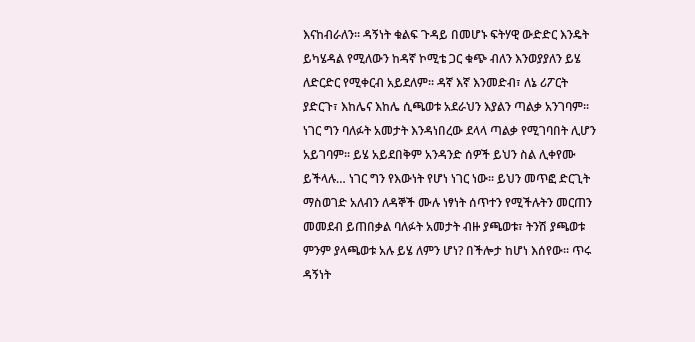እናከብራለን፡፡ ዳኝነት ቁልፍ ጉዳይ በመሆኑ ፍትሃዊ ውድድር እንዴት ይካሄዳል የሚለውን ከዳኛ ኮሚቴ ጋር ቁጭ ብለን እንወያያለን ይሄ ለድርድር የሚቀርብ አይደለም፡፡ ዳኛ እኛ እንመድብ፣ ለኔ ሪፖርት ያድርጉ፣ እከሌና እከሌ ሲጫወቱ አደራህን እያልን ጣልቃ አንገባም፡፡ ነገር ግን ባለፉት አመታት እንዳነበረው ደላላ ጣልቃ የሚገባበት ሊሆን አይገባም፡፡ ይሄ አይደበቅም አንዳንድ ሰዎች ይህን ስል ሊቀየሙ ይችላሉ… ነገር ግን የእውነት የሆነ ነገር ነው፡፡ ይህን መጥፎ ድርጊት ማስወገድ አለብን ለዳኞች ሙሉ ነፃነት ሰጥተን የሚችሉትን መርጠን መመደብ ይጠበቃል ባለፉት አመታት ብዙ ያጫወቱ፣ ትንሽ ያጫወቱ ምንም ያላጫወቱ አሉ ይሄ ለምን ሆነ? በችሎታ ከሆነ እሰየው፡፡ ጥሩ ዳኝነት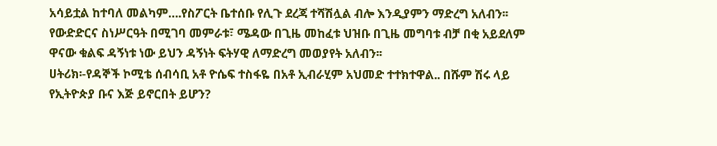አሳይቷል ከተባለ መልካም….የስፖርት ቤተሰቡ የሊጉ ደረጃ ተሻሽሏል ብሎ እንዲያምን ማድረግ አለብን፡፡ የውድድርና ስነሥርዓት በሚገባ መምራቱ፣ ሜዳው በጊዜ መከፈቱ ህዝቡ በጊዜ መግባቱ ብቻ በቂ አይደለም ዋናው ቁልፍ ዳኝነቱ ነው ይህን ዳኝነት ፍትሃዊ ለማድረግ መወያየት አለብን፡፡
ሀትሪክ፡-የዳኞች ኮሚቴ ሰብሳቢ አቶ ዮሴፍ ተስፋዬ በአቶ ኢብራሂም አህመድ ተተክተዋል.. በሹም ሽሩ ላይ የኢትዮጵያ ቡና እጅ ይኖርበት ይሆን?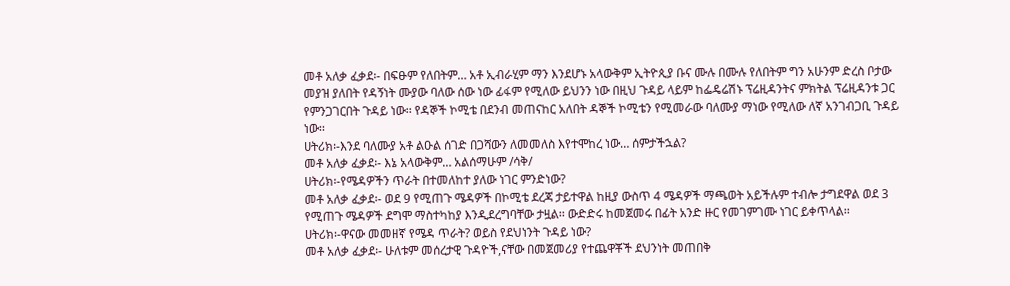መቶ አለቃ ፈቃደ፡- በፍፁም የለበትም… አቶ ኢብራሂም ማን እንደሆኑ አላውቅም ኢትዮጲያ ቡና ሙሉ በሙሉ የለበትም ግን አሁንም ድረስ ቦታው መያዝ ያለበት የዳኝነት ሙያው ባለው ሰው ነው ፊፋም የሚለው ይህንን ነው በዚህ ጉዳይ ላይም ከፌዴሬሽኑ ፕሬዚዳንትና ምክትል ፕሬዚዳንቱ ጋር የምንጋገርበት ጉዳይ ነው፡፡ የዳኞች ኮሚቴ በደንብ መጠናከር አለበት ዳኞች ኮሚቴን የሚመራው ባለሙያ ማነው የሚለው ለኛ አንገብጋቢ ጉዳይ ነው፡፡
ሀትሪክ፡-እንደ ባለሙያ አቶ ልዑል ሰገድ በጋሻውን ለመመለስ እየተሞከረ ነው… ሰምታችኋል?
መቶ አለቃ ፈቃደ፡- እኔ አላውቅም… አልሰማሁም /ሳቅ/
ሀትሪክ፡-የሜዳዎችን ጥራት በተመለከተ ያለው ነገር ምንድነው?
መቶ አለቃ ፈቃደ፡- ወደ 9 የሚጠጉ ሜዳዎች በኮሚቴ ደረጃ ታይተዋል ከዚያ ውስጥ 4 ሜዳዎች ማጫወት አይችሉም ተብሎ ታግደዋል ወደ 3 የሚጠጉ ሜዳዎች ደግሞ ማስተካከያ እንዲደረግባቸው ታዟል፡፡ ውድድሩ ከመጀመሩ በፊት አንድ ዙር የመገምገሙ ነገር ይቀጥላል፡፡
ሀትሪክ፡-ዋናው መመዘኛ የሜዳ ጥራት? ወይስ የደህነንት ጉዳይ ነው?
መቶ አለቃ ፈቃደ፡- ሁለቱም መሰረታዊ ጉዳዮች,ናቸው በመጀመሪያ የተጨዋቾች ደህንነት መጠበቅ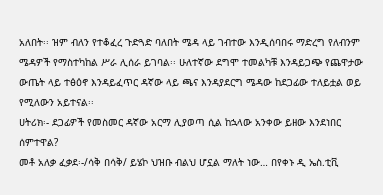አለበት፡፡ ዝም ብለን የተቆፈረ ጉድጓድ ባለበት ሜዳ ላይ ገብተው እንዲሰባበሩ ማድረግ የለብንም ሜዳዎች የማስተካከል ሥራ ሊሰራ ይገባል፡፡ ሁለተኛው ደግሞ ተመልካቹ እንዳይጋጭ የጨዋታው ውጤት ላይ ተፅዕኖ እንዳይፈጥር ዳኛው ላይ ጫና እንዳያደርግ ሜዳው ከደጋፊው ተለይቷል ወይ የሚለውን አይተናል፡፡
ሀትሪክ፡- ደጋፊዎች የመስመር ዳኛው አርማ ሊያወጣ ሲል ከኋላው አንቀው ይዘው እንደነበር ሰምተዋል?
መቶ አለቃ ፈቃደ፡-/ሳቅ በሳቅ/ ይሄኮ ህዝቡ ብልህ ሆኗል ማለት ነው… በየቀኑ ዲ ኤስ.ቲቪ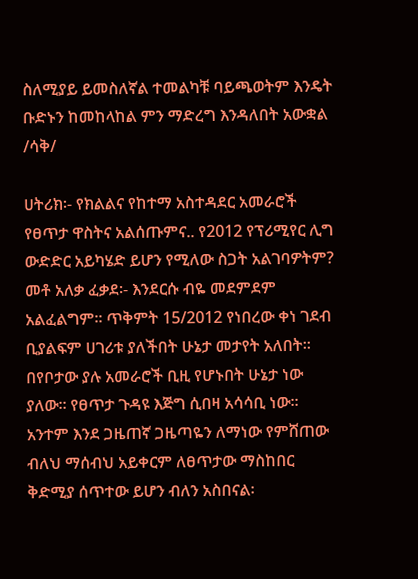ስለሚያይ ይመስለኛል ተመልካቹ ባይጫወትም እንዴት ቡድኑን ከመከላከል ምን ማድረግ እንዳለበት አውቋል /ሳቅ/

ሀትሪክ፡- የክልልና የከተማ አስተዳደር አመራሮች የፀጥታ ዋስትና አልሰጡምና.. የ2012 የፕሪሚየር ሊግ ውድድር አይካሄድ ይሆን የሚለው ስጋት አልገባዎትም?
መቶ አለቃ ፈቃደ፡- እንደርሱ ብዬ መደምደም አልፈልግም፡፡ ጥቅምት 15/2012 የነበረው ቀነ ገደብ ቢያልፍም ሀገሪቱ ያለችበት ሁኔታ መታየት አለበት፡፡ በየቦታው ያሉ አመራሮች ቢዚ የሆኑበት ሁኔታ ነው ያለው፡፡ የፀጥታ ጉዳዩ እጅግ ሲበዛ አሳሳቢ ነው፡፡ አንተም እንደ ጋዜጠኛ ጋዜጣዬን ለማነው የምሸጠው ብለህ ማሰብህ አይቀርም ለፀጥታው ማስከበር ቅድሚያ ሰጥተው ይሆን ብለን አስበናል፡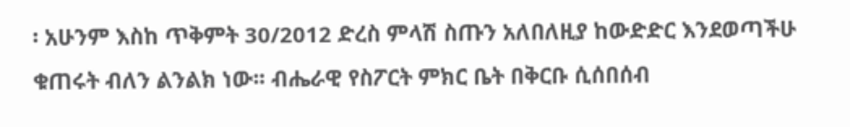፡ አሁንም እስከ ጥቅምት 30/2012 ድረስ ምላሽ ስጡን አለበለዚያ ከውድድር እንደወጣችሁ ቁጠሩት ብለን ልንልክ ነው፡፡ ብሔራዊ የስፖርት ምክር ቤት በቅርቡ ሲሰበሰብ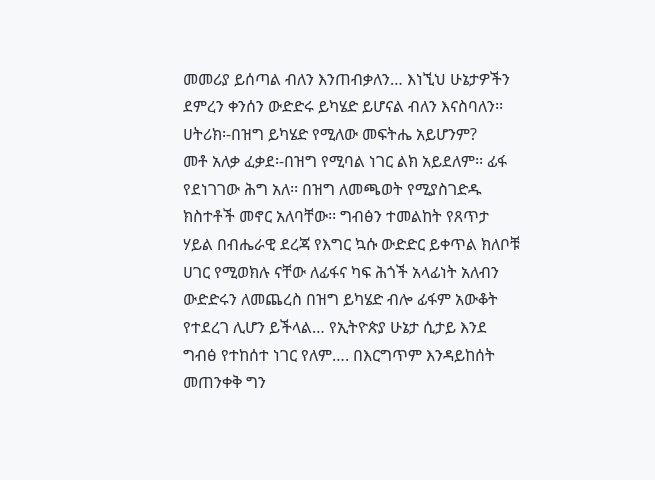መመሪያ ይሰጣል ብለን እንጠብቃለን… እነኚህ ሁኔታዎችን ደምረን ቀንሰን ውድድሩ ይካሄድ ይሆናል ብለን እናስባለን፡፡
ሀትሪክ፡-በዝግ ይካሄድ የሚለው መፍትሔ አይሆንም?
መቶ አለቃ ፈቃደ፡-በዝግ የሚባል ነገር ልክ አይደለም፡፡ ፊፋ የደነገገው ሕግ አለ፡፡ በዝግ ለመጫወት የሚያስገድዱ ክስተቶች መኖር አለባቸው፡፡ ግብፅን ተመልከት የጸጥታ ሃይል በብሔራዊ ደረጃ የእግር ኳሱ ውድድር ይቀጥል ክለቦቹ ሀገር የሚወክሉ ናቸው ለፊፋና ካፍ ሕጎች አላፊነት አለብን ውድድሩን ለመጨረስ በዝግ ይካሄድ ብሎ ፊፋም አውቆት የተደረገ ሊሆን ይችላል… የኢትዮጵያ ሁኔታ ሲታይ እንደ ግብፅ የተከሰተ ነገር የለም…. በእርግጥም እንዳይከሰት መጠንቀቅ ግን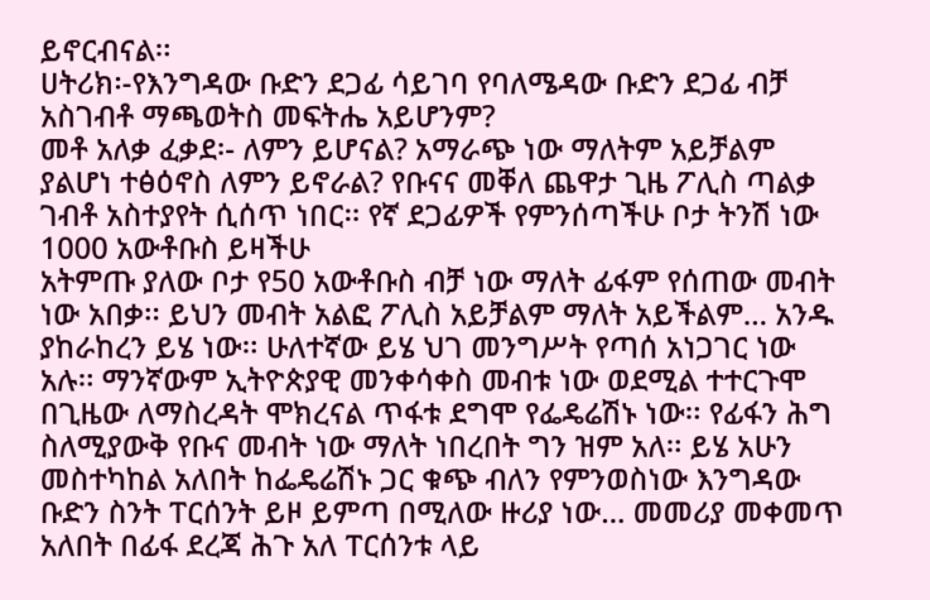ይኖርብናል፡፡
ሀትሪክ፡-የእንግዳው ቡድን ደጋፊ ሳይገባ የባለሜዳው ቡድን ደጋፊ ብቻ አስገብቶ ማጫወትስ መፍትሔ አይሆንም?
መቶ አለቃ ፈቃደ፡- ለምን ይሆናል? አማራጭ ነው ማለትም አይቻልም ያልሆነ ተፅዕኖስ ለምን ይኖራል? የቡናና መቐለ ጨዋታ ጊዜ ፖሊስ ጣልቃ ገብቶ አስተያየት ሲሰጥ ነበር፡፡ የኛ ደጋፊዎች የምንሰጣችሁ ቦታ ትንሽ ነው 1000 አውቶቡስ ይዛችሁ
አትምጡ ያለው ቦታ የ50 አውቶቡስ ብቻ ነው ማለት ፊፋም የሰጠው መብት ነው አበቃ፡፡ ይህን መብት አልፎ ፖሊስ አይቻልም ማለት አይችልም… አንዱ ያከራከረን ይሄ ነው፡፡ ሁለተኛው ይሄ ህገ መንግሥት የጣሰ አነጋገር ነው አሉ፡፡ ማንኛውም ኢትዮጵያዊ መንቀሳቀስ መብቱ ነው ወደሚል ተተርጉሞ በጊዜው ለማስረዳት ሞክረናል ጥፋቱ ደግሞ የፌዴሬሽኑ ነው፡፡ የፊፋን ሕግ ስለሚያውቅ የቡና መብት ነው ማለት ነበረበት ግን ዝም አለ፡፡ ይሄ አሁን መስተካከል አለበት ከፌዴሬሽኑ ጋር ቁጭ ብለን የምንወስነው እንግዳው ቡድን ስንት ፐርሰንት ይዞ ይምጣ በሚለው ዙሪያ ነው… መመሪያ መቀመጥ አለበት በፊፋ ደረጃ ሕጉ አለ ፐርሰንቱ ላይ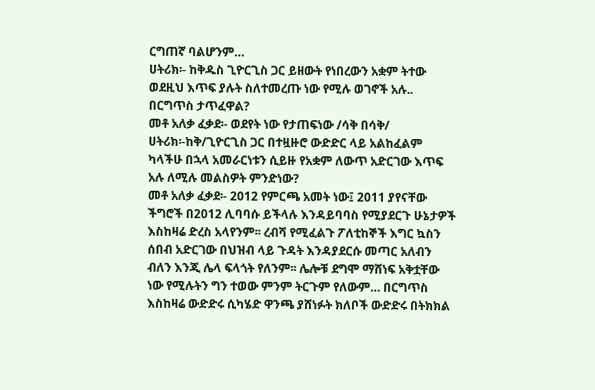ርግጠኛ ባልሆንም…
ሀትሪክ፡- ከቅዱስ ጊዮርጊስ ጋር ይዘውት የነበረውን አቋም ትተው ወደዚህ እጥፍ ያሉት ስለተመረጡ ነው የሚሉ ወገኖች አሉ.. በርግጥስ ታጥፈዋል?
መቶ አለቃ ፈቃደ፡- ወደየት ነው የታጠፍነው /ሳቅ በሳቅ/
ሀትሪክ፡-ከቅ/ጊዮርጊስ ጋር በተዟዙሮ ውድድር ላይ አልከፈልም ካላችሁ በኋላ አመራርነቱን ሲይዙ የአቋም ለውጥ አድርገው እጥፍ አሉ ለሚሉ መልስዎት ምንድነው?
መቶ አለቃ ፈቃደ፡- 2012 የምርጫ አመት ነው፤ 2011 ያየናቸው ችግሮች በ2012 ሊባባሱ ይችላሉ እንዳይባባስ የሚያደርጉ ሁኔታዎች እስከዛሬ ድረስ አላየንም፡፡ ረብሻ የሚፈልጉ ፖለቲከኞች እግር ኳስን ሰበብ አድርገው በህዝብ ላይ ጉዳት እንዳያደርሱ መጣር አለብን ብለን እንጂ ሌላ ፍላጎት የለንም፡፡ ሌሎቹ ደግሞ ማሸነፍ አቅቷቸው ነው የሚሉትን ግን ተወው ምንም ትርጉም የለውም… በርግጥስ እስከዛሬ ውድድሩ ሲካሄድ ዋንጫ ያሸነፉት ክለቦች ውድድሩ በትክክል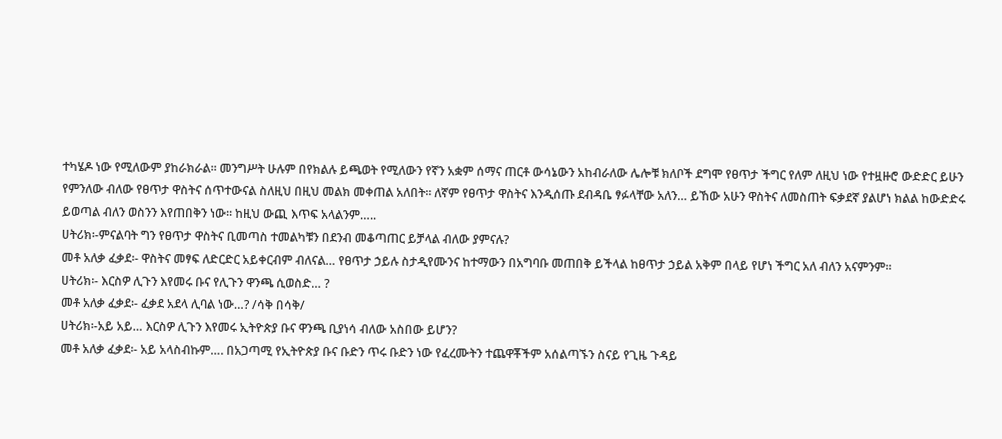ተካሄዶ ነው የሚለውም ያከራክራል፡፡ መንግሥት ሁሉም በየክልሉ ይጫወት የሚለውን የኛን አቋም ሰማና ጠርቶ ውሳኔውን አከብራለው ሌሎቹ ክለቦች ደግሞ የፀጥታ ችግር የለም ለዚህ ነው የተዟዙሮ ውድድር ይሁን የምንለው ብለው የፀጥታ ዋስትና ሰጥተውናል ስለዚህ በዚህ መልክ መቀጠል አለበት፡፡ ለኛም የፀጥታ ዋስትና እንዲሰጡ ደብዳቤ ፃፉላቸው አለን… ይኸው አሁን ዋስትና ለመስጠት ፍቃደኛ ያልሆነ ክልል ከውድድሩ ይወጣል ብለን ወስንን እየጠበቅን ነው፡፡ ከዚህ ውጪ እጥፍ አላልንም…..
ሀትሪክ፡-ምናልባት ግን የፀጥታ ዋስትና ቢመጣስ ተመልካቹን በደንብ መቆጣጠር ይቻላል ብለው ያምናሉ?
መቶ አለቃ ፈቃደ፡- ዋስትና መፃፍ ለድርድር አይቀርብም ብለናል… የፀጥታ ኃይሉ ስታዲየሙንና ከተማውን በአግባቡ መጠበቅ ይችላል ከፀጥታ ኃይል አቅም በላይ የሆነ ችግር አለ ብለን አናምንም፡፡
ሀትሪክ፡- እርስዎ ሊጉን እየመሩ ቡና የሊጉን ዋንጫ ሲወስድ… ?
መቶ አለቃ ፈቃደ፡- ፈቃደ አደላ ሊባል ነው…? /ሳቅ በሳቅ/
ሀትሪክ፡-አይ አይ… እርስዎ ሊጉን እየመሩ ኢትዮጵያ ቡና ዋንጫ ቢያነሳ ብለው አስበው ይሆን?
መቶ አለቃ ፈቃደ፡- አይ አላስብኩም…. በአጋጣሚ የኢትዮጵያ ቡና ቡድን ጥሩ ቡድን ነው የፈረሙትን ተጨዋቾችም አሰልጣኙን ስናይ የጊዜ ጉዳይ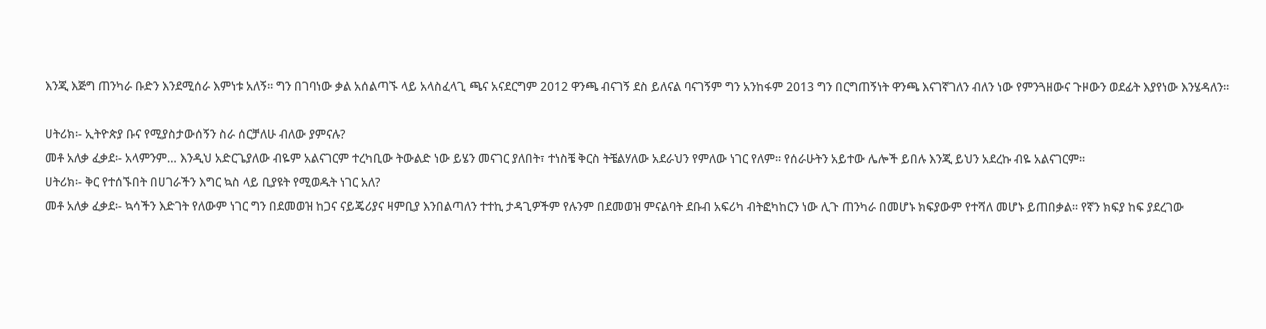እንጂ እጅግ ጠንካራ ቡድን እንደሚሰራ እምነቱ አለኝ፡፡ ግን በገባነው ቃል አሰልጣኙ ላይ አላስፈላጊ ጫና አናደርግም 2012 ዋንጫ ብናገኝ ደስ ይለናል ባናገኝም ግን አንከፋም 2013 ግን በርግጠኝነት ዋንጫ እናገኛገለን ብለን ነው የምንጓዘውና ጉዞውን ወደፊት እያየነው እንሄዳለን፡፡

ሀትሪክ፡- ኢትዮጵያ ቡና የሚያስታውሰኝን ስራ ሰርቻለሁ ብለው ያምናሉ?
መቶ አለቃ ፈቃደ፡- አላምንም… እንዲህ አድርጌያለው ብዬም አልናገርም ተረካቢው ትውልድ ነው ይሄን መናገር ያለበት፣ ተነስቼ ቅርስ ትቼልሃለው አደራህን የምለው ነገር የለም፡፡ የሰራሁትን አይተው ሌሎች ይበሉ እንጂ ይህን አደረኩ ብዬ አልናገርም፡፡
ሀትሪክ፡- ቅር የተሰኙበት በሀገራችን እግር ኳስ ላይ ቢያዩት የሚወዱት ነገር አለ?
መቶ አለቃ ፈቃደ፡- ኳሳችን እድገት የለውም ነገር ግን በደመወዝ ከጋና ናይጄሪያና ዛምቢያ እንበልጣለን ተተኪ ታዳጊዎችም የሉንም በደመወዝ ምናልባት ደቡብ አፍሪካ ብትፎካከርን ነው ሊጉ ጠንካራ በመሆኑ ክፍያውም የተሻለ መሆኑ ይጠበቃል፡፡ የኛን ክፍያ ከፍ ያደረገው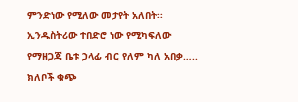ምንድነው የሚለው መታየት አለበት፡፡ ኢንዱስትሪው ተበድሮ ነው የሚካፍለው የማዘጋጃ ቤቱ ኃላፊ ብር የለም ካለ አበቃ….. ክለቦች ቁጭ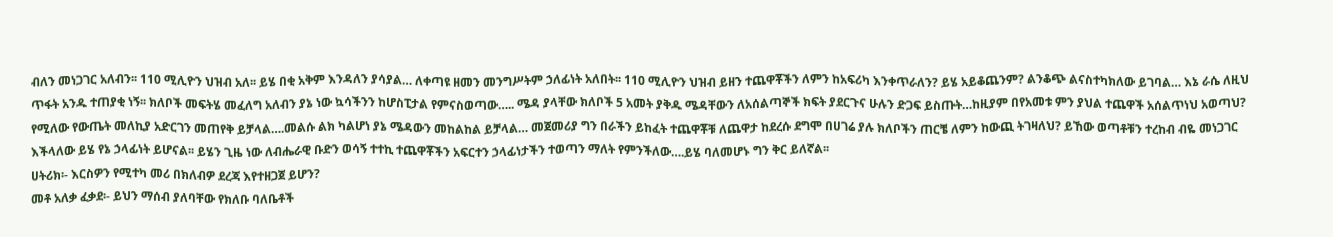ብለን መነጋገር አለብን፡፡ 110 ሚሊዮን ህዝብ አለ፡፡ ይሄ በቂ አቅም እንዳለን ያሳያል… ለቀጣዩ ዘመን መንግሥትም ኃለፊነት አለበት፡፡ 110 ሚሊዮን ህዝብ ይዘን ተጨዋቾችን ለምን ከአፍሪካ እንቀጥራለን? ይሄ አይቆጨንም? ልንቆጭ ልናስተካክለው ይገባል… እኔ ራሴ ለዚህ ጥፋት አንዱ ተጠያቂ ነኝ፡፡ ክለቦች መፍትሄ መፈለግ አለብን ያኔ ነው ኳሳችንን ከሆስፒታል የምናስወጣው….. ሜዳ ያላቸው ክለቦች 5 አመት ያቅዱ ሜዳቸውን ለአሰልጣኞች ክፍት ያደርጉና ሁሉን ድጋፍ ይስጡት…ከዚያም በየአመቱ ምን ያህል ተጨዋች አሰልጥነህ አወጣህ? የሚለው የውጤት መለኪያ አድርገን መጠየቅ ይቻላል….መልሱ ልክ ካልሆነ ያኔ ሜዳውን መከልከል ይቻላል… መጀመሪያ ግን በራችን ይከፈት ተጨዋቾቹ ለጨዋታ ከደረሱ ደግሞ በሀገሬ ያሉ ክለቦችን ጠርቼ ለምን ከውጪ ትገዛለህ? ይኸው ወጣቶቹን ተረከብ ብዬ መነጋገር እችላለው ይሄ የኔ ኃላፊነት ይሆናል፡፡ ይሄን ጊዜ ነው ለብሔራዊ ቡድን ወሳኝ ተተኪ ተጨዋቾችን አፍርተን ኃላፊነታችን ተወጣን ማለት የምንችለው….ይሄ ባለመሆኑ ግን ቅር ይለኛል፡፡
ሀትሪክ፡- እርስዎን የሚተካ መሪ በክለብዎ ደረጃ እየተዘጋጀ ይሆን?
መቶ አለቃ ፈቃደ፡- ይህን ማሰብ ያለባቸው የክለቡ ባለቤቶች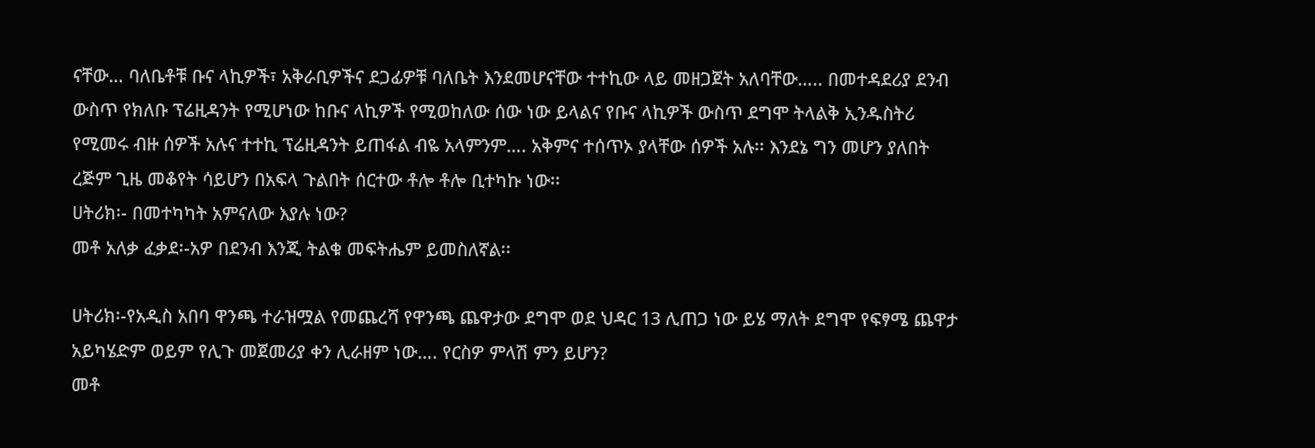ናቸው… ባለቤቶቹ ቡና ላኪዎች፣ አቅራቢዎችና ደጋፊዎቹ ባለቤት እንደመሆናቸው ተተኪው ላይ መዘጋጀት አለባቸው….. በመተዳደሪያ ደንብ ውስጥ የክለቡ ፕሬዚዳንት የሚሆነው ከቡና ላኪዎች የሚወከለው ሰው ነው ይላልና የቡና ላኪዎች ውስጥ ደግሞ ትላልቅ ኢንዱስትሪ የሚመሩ ብዙ ሰዎች አሉና ተተኪ ፕሬዚዳንት ይጠፋል ብዬ አላምንም…. አቅምና ተሰጥኦ ያላቸው ሰዎች አሉ፡፡ እንደኔ ግን መሆን ያለበት ረጅም ጊዜ መቆየት ሳይሆን በአፍላ ጉልበት ሰርተው ቶሎ ቶሎ ቢተካኩ ነው፡፡
ሀትሪክ፡- በመተካካት አምናለው እያሉ ነው?
መቶ አለቃ ፈቃደ፡-አዎ በደንብ እንጂ ትልቁ መፍትሔም ይመስለኛል፡፡

ሀትሪክ፡-የአዲስ አበባ ዋንጫ ተራዝሟል የመጨረሻ የዋንጫ ጨዋታው ደግሞ ወደ ህዳር 13 ሊጠጋ ነው ይሄ ማለት ደግሞ የፍፃሜ ጨዋታ አይካሄድም ወይም የሊጉ መጀመሪያ ቀን ሊራዘም ነው…. የርስዎ ምላሽ ምን ይሆን?
መቶ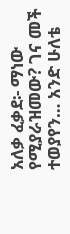አለቃ ፈቃደ፡- ማነው የሚያራዝመው? ገና መች ተወያየን… አንድ ሁለቴ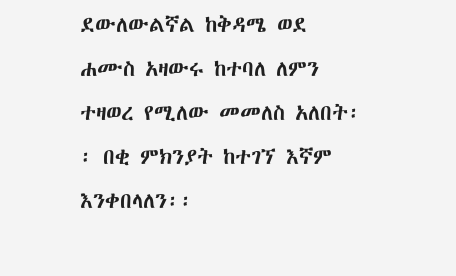ደውለውልኛል ከቅዳሜ ወደ ሐሙስ አዛውሩ ከተባለ ለምን ተዛወረ የሚለው መመለስ አለበት፡፡ በቂ ምክንያት ከተገኘ እኛም እንቀበላለን፡፡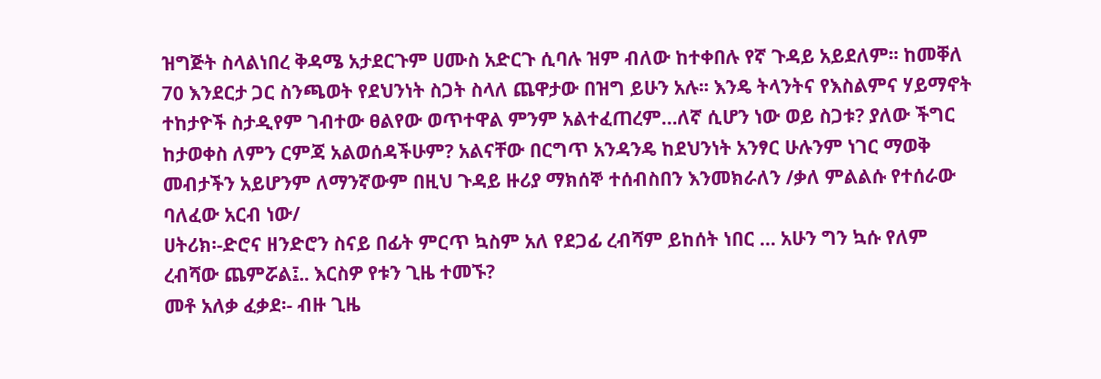ዝግጅት ስላልነበረ ቅዳሜ አታደርጉም ሀሙስ አድርጉ ሲባሉ ዝም ብለው ከተቀበሉ የኛ ጉዳይ አይደለም፡፡ ከመቐለ 70 እንደርታ ጋር ስንጫወት የደህንነት ስጋት ስላለ ጨዋታው በዝግ ይሁን አሉ፡፡ እንዴ ትላንትና የእስልምና ሃይማኖት ተከታዮች ስታዲየም ገብተው ፀልየው ወጥተዋል ምንም አልተፈጠረም…ለኛ ሲሆን ነው ወይ ስጋቱ? ያለው ችግር ከታወቀስ ለምን ርምጃ አልወሰዳችሁም? አልናቸው በርግጥ አንዳንዴ ከደህንነት አንፃር ሁሉንም ነገር ማወቅ መብታችን አይሆንም ለማንኛውም በዚህ ጉዳይ ዙሪያ ማክሰኞ ተሰብስበን እንመክራለን /ቃለ ምልልሱ የተሰራው ባለፈው አርብ ነው/
ሀትሪክ፡-ድሮና ዘንድሮን ስናይ በፊት ምርጥ ኳስም አለ የደጋፊ ረብሻም ይከሰት ነበር … አሁን ግን ኳሱ የለም ረብሻው ጨምሯል፤.. እርስዎ የቱን ጊዜ ተመኙ?
መቶ አለቃ ፈቃደ፡- ብዙ ጊዜ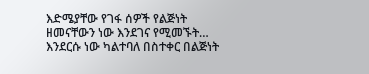እድሜያቸው የገፋ ሰዎች የልጅነት ዘመናቸውን ነው እንደገና የሚመኙት… እንደርሱ ነው ካልተባለ በስተቀር በልጅነት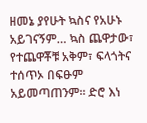ዘመኔ ያየሁት ኳስና የአሁኑ አይገናኝም… ኳስ ጨዋታው፣ የተጨዋቾቹ አቅም፣ ፍላጎትና ተሰጥኦ በፍፁም አይመጣጠንም፡፡ ድሮ እነ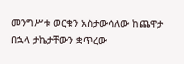መንግሥቱ ወርቁን አስታውሳለው ከጨዋታ በኋላ ታኬታቸውን ቋጥረው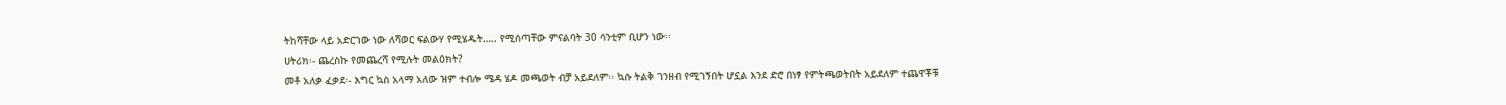ትከሻቸው ላይ አድርገው ነው ለሻወር ፍልውሃ የሚሄዱት….. የሚሰጣቸው ምናልባት 30 ሳንቲም ቢሆን ነው፡፡
ሀትሪክ፡- ጨረስኩ የመጨረሻ የሚሉት መልዕክት?
መቶ አለቃ ፈቃደ፡- እግር ኳስ አላማ አለው ዝም ተብሎ ሜዳ ሄዶ መጫወት ብቻ አይደለም፡፡ ኳሱ ትልቅ ገንዘብ የሚገኝበት ሆኗል እንደ ድሮ በነፃ የምትጫወትበት አይደለም ተጨዋቾቹ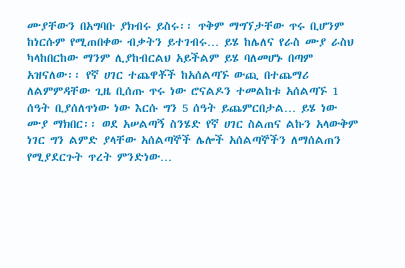ሙያቸውን በአግባቡ ያክብሩ ይስሩ፡፡ ጥቅም ማግኘታቸው ጥሩ ቢሆንም ከነርሱም የሚጠበቀው ብቃትን ይተገብሩ… ይሄ ከሌለና የራስ ሙያ ራስህ ካላከበርከው ማንም ሊያከብርልህ አይችልም ይሄ ባለመሆኑ በጣም አዝናለው፡፡ የኛ ሀገር ተጨዋቾች ከአሰልጣኙ ውጪ በተጨማሪ ለልምምዳቸው ጊዜ ቢሰጡ ጥሩ ነው ሮናልዶን ተመልከቱ አሰልጣኙ 1 ሰዓት ቢያሰለጥነው ነው እርሱ ግን 5 ሰዓት ይጨምርበታል… ይሄ ነው ሙያ ማክበር፡፡ ወደ አሠልጣኝ ስንሄድ የኛ ሀገር ስልጠና ልኩን አላውቅም ነገር ግን ልምድ ያላቸው አሰልጣኞች ሌሎች አሰልጣኞችን ለማሰልጠን የሚያደርጉት ጥረት ምንድነው…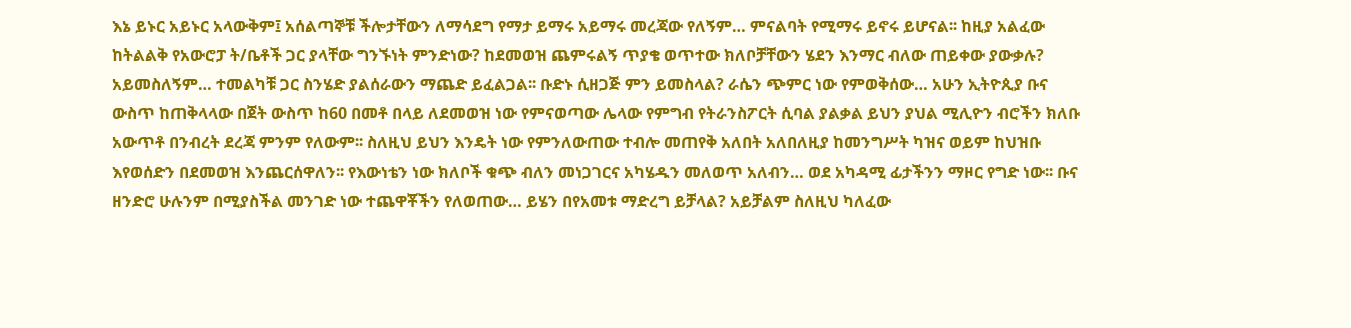እኔ ይኑር አይኑር አላውቅም፤ አሰልጣኞቹ ችሎታቸውን ለማሳደግ የማታ ይማሩ አይማሩ መረጃው የለኝም… ምናልባት የሚማሩ ይኖሩ ይሆናል፡፡ ከዚያ አልፈው ከትልልቅ የአውሮፓ ት/ቤቶች ጋር ያላቸው ግንኙነት ምንድነው? ከደመወዝ ጨምሩልኝ ጥያቄ ወጥተው ክለቦቻቸውን ሄደን እንማር ብለው ጠይቀው ያውቃሉ? አይመስለኝም… ተመልካቹ ጋር ስንሄድ ያልሰራውን ማጨድ ይፈልጋል፡፡ ቡድኑ ሲዘጋጅ ምን ይመስላል? ራሴን ጭምር ነው የምወቅሰው… አሁን ኢትዮጲያ ቡና ውስጥ ከጠቅላላው በጀት ውስጥ ከ60 በመቶ በላይ ለደመወዝ ነው የምናወጣው ሌላው የምግብ የትራንስፖርት ሲባል ያልቃል ይህን ያህል ሚሊዮን ብሮችን ክለቡ አውጥቶ በንብረት ደረጃ ምንም የለውም፡፡ ስለዚህ ይህን እንዴት ነው የምንለውጠው ተብሎ መጠየቅ አለበት አለበለዚያ ከመንግሥት ካዝና ወይም ከህዝቡ እየወሰድን በደመወዝ እንጨርሰዋለን፡፡ የእውነቴን ነው ክለቦች ቁጭ ብለን መነጋገርና አካሄዱን መለወጥ አለብን… ወደ አካዳሚ ፊታችንን ማዞር የግድ ነው፡፡ ቡና ዘንድሮ ሁሉንም በሚያስችል መንገድ ነው ተጨዋቾችን የለወጠው… ይሄን በየአመቱ ማድረግ ይቻላል? አይቻልም ስለዚህ ካለፈው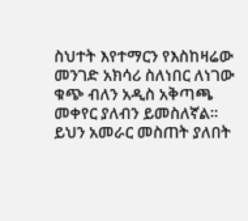ስህተት እየተማርን የእስከዛሬው መንገድ አክሳሪ ስለነበር ለነገው ቁጭ ብለን አዲስ አቅጣጫ መቀየር ያለብን ይመስለኛል፡፡ ይህን አመራር መስጠት ያለበት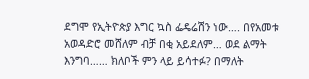ደግሞ የኢትዮጵያ እግር ኳስ ፌዴሬሽን ነው…. በየአመቱ አወዳድሮ መሸለም ብቻ በቂ አይደለም… ወደ ልማት እንግባ…… ክለቦች ምን ላይ ይሳተፉ? በማለት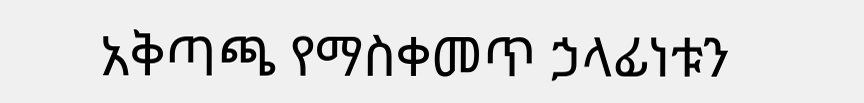አቅጣጫ የማስቀመጥ ኃላፊነቱን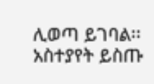ሊወጣ ይገባል፡፡
አስተያየት ይስጡ